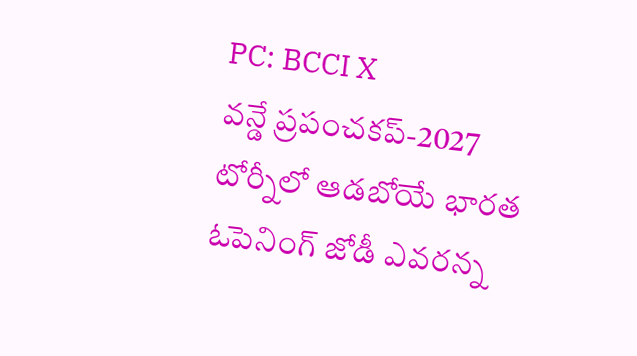PC: BCCI X
వన్డే ప్రపంచకప్-2027 టోర్నీలో ఆడబోయే భారత ఓపెనింగ్ జోడీ ఎవరన్న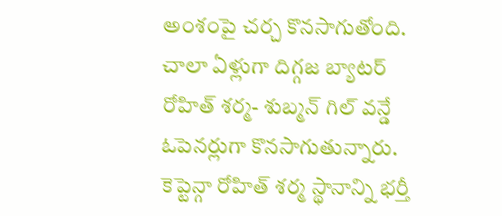అంశంపై చర్చ కొనసాగుతోంది. చాలా ఏళ్లుగా దిగ్గజ బ్యాటర్ రోహిత్ శర్మ- శుబ్మన్ గిల్ వన్డే ఓపెనర్లుగా కొనసాగుతున్నారు. కెప్టెన్గా రోహిత్ శర్మ స్థానాన్ని భర్తీ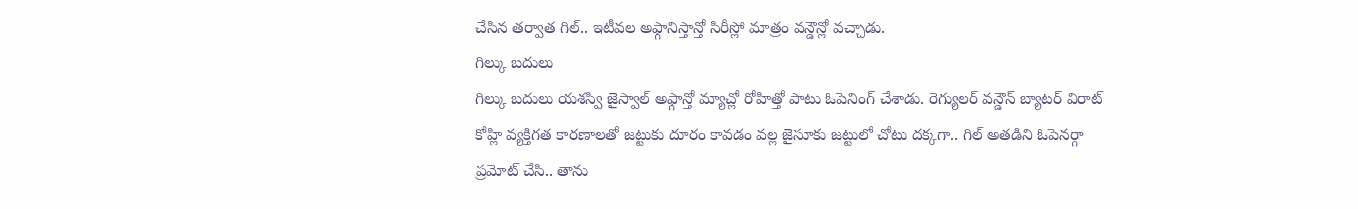చేసిన తర్వాత గిల్.. ఇటీవల అఫ్గానిస్తాన్తో సిరీస్లో మాత్రం వన్డౌన్లో వచ్చాడు.
గిల్కు బదులు
గిల్కు బదులు యశస్వి జైస్వాల్ అఫ్గాన్తో మ్యాచ్లో రోహిత్తో పాటు ఓపెనింగ్ చేశాడు. రెగ్యులర్ వన్డౌన్ బ్యాటర్ విరాట్ కోహ్లి వ్యక్తిగత కారణాలతో జట్టుకు దూరం కావడం వల్ల జైసూకు జట్టులో చోటు దక్కగా.. గిల్ అతడిని ఓపెనర్గా ప్రమోట్ చేసి.. తాను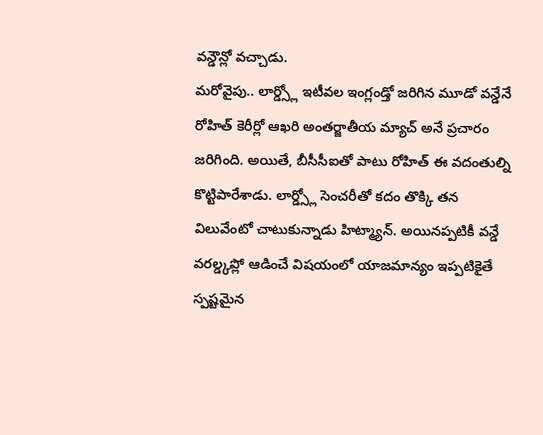వన్డౌన్లో వచ్చాడు.
మరోవైపు.. లార్డ్స్లో ఇటీవల ఇంగ్లండ్తో జరిగిన మూడో వన్డేనే రోహిత్ కెరీర్లో ఆఖరి అంతర్జాతీయ మ్యాచ్ అనే ప్రచారం జరిగింది. అయితే, బీసీసీఐతో పాటు రోహిత్ ఈ వదంతుల్ని కొట్టిపారేశాడు. లార్డ్స్లో సెంచరీతో కదం తొక్కి తన విలువేంటో చాటుకున్నాడు హిట్మ్యాన్. అయినప్పటికీ వన్డే వరల్డ్కప్లో ఆడించే విషయంలో యాజమాన్యం ఇప్పటికైతే స్పష్టమైన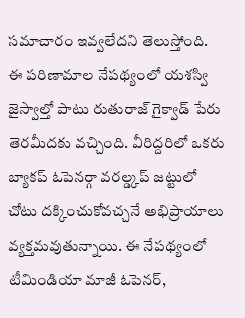సమాచారం ఇవ్వలేదని తెలుస్తోంది.
ఈ పరిణామాల నేపథ్యంలో యశస్వి జైస్వాల్తో పాటు రుతురాజ్ గైక్వాడ్ పేరు తెరమీదకు వచ్చింది. వీరిద్దరిలో ఒకరు బ్యాకప్ ఓపెనర్గా వరల్డ్కప్ జట్టులో చోటు దక్కించుకోవచ్చనే అభిప్రాయాలు వ్యక్తమవుతున్నాయి. ఈ నేపథ్యంలో టీమిండియా మాజీ ఓపెనర్,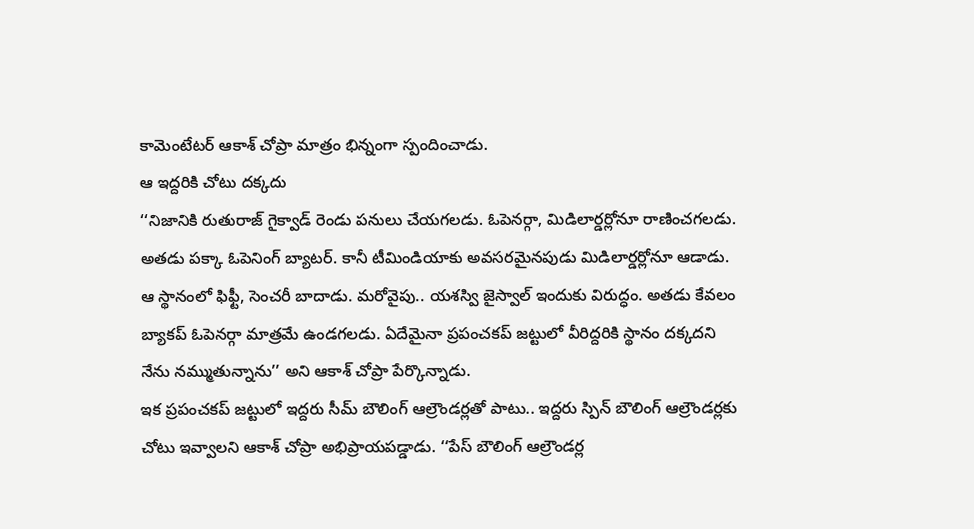కామెంటేటర్ ఆకాశ్ చోప్రా మాత్రం భిన్నంగా స్పందించాడు.
ఆ ఇద్దరికి చోటు దక్కదు
‘‘నిజానికి రుతురాజ్ గైక్వాడ్ రెండు పనులు చేయగలడు. ఓపెనర్గా, మిడిలార్డర్లోనూ రాణించగలడు. అతడు పక్కా ఓపెనింగ్ బ్యాటర్. కానీ టీమిండియాకు అవసరమైనపుడు మిడిలార్డర్లోనూ ఆడాడు.
ఆ స్థానంలో ఫిఫ్టీ, సెంచరీ బాదాడు. మరోవైపు.. యశస్వి జైస్వాల్ ఇందుకు విరుద్ధం. అతడు కేవలం బ్యాకప్ ఓపెనర్గా మాత్రమే ఉండగలడు. ఏదేమైనా ప్రపంచకప్ జట్టులో వీరిద్దరికి స్థానం దక్కదని నేను నమ్ముతున్నాను’’ అని ఆకాశ్ చోప్రా పేర్కొన్నాడు.
ఇక ప్రపంచకప్ జట్టులో ఇద్దరు సీమ్ బౌలింగ్ ఆల్రౌండర్లతో పాటు.. ఇద్దరు స్పిన్ బౌలింగ్ ఆల్రౌండర్లకు చోటు ఇవ్వాలని ఆకాశ్ చోప్రా అభిప్రాయపడ్డాడు. ‘‘పేస్ బౌలింగ్ ఆల్రౌండర్ల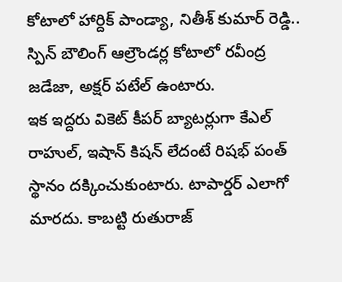కోటాలో హార్దిక్ పాండ్యా, నితీశ్ కుమార్ రెడ్డి.. స్పిన్ బౌలింగ్ ఆల్రౌండర్ల కోటాలో రవీంద్ర జడేజా, అక్షర్ పటేల్ ఉంటారు.
ఇక ఇద్దరు వికెట్ కీపర్ బ్యాటర్లుగా కేఎల్ రాహుల్, ఇషాన్ కిషన్ లేదంటే రిషభ్ పంత్ స్థానం దక్కించుకుంటారు. టాపార్డర్ ఎలాగో మారదు. కాబట్టి రుతురాజ్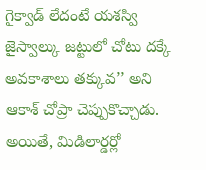గైక్వాడ్ లేదంటే యశస్వి జైస్వాల్కు జట్టులో చోటు దక్కే అవకాశాలు తక్కువ’’ అని ఆకాశ్ చోప్రా చెప్పుకొచ్చాడు. అయితే, మిడిలార్డర్లో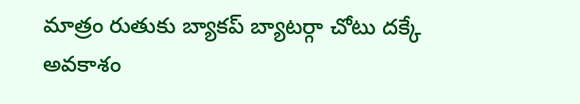మాత్రం రుతుకు బ్యాకప్ బ్యాటర్గా చోటు దక్కే అవకాశం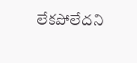లేకపోలేదని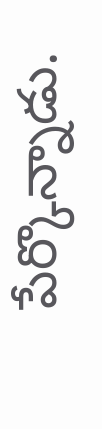పేర్కొన్నాడు.